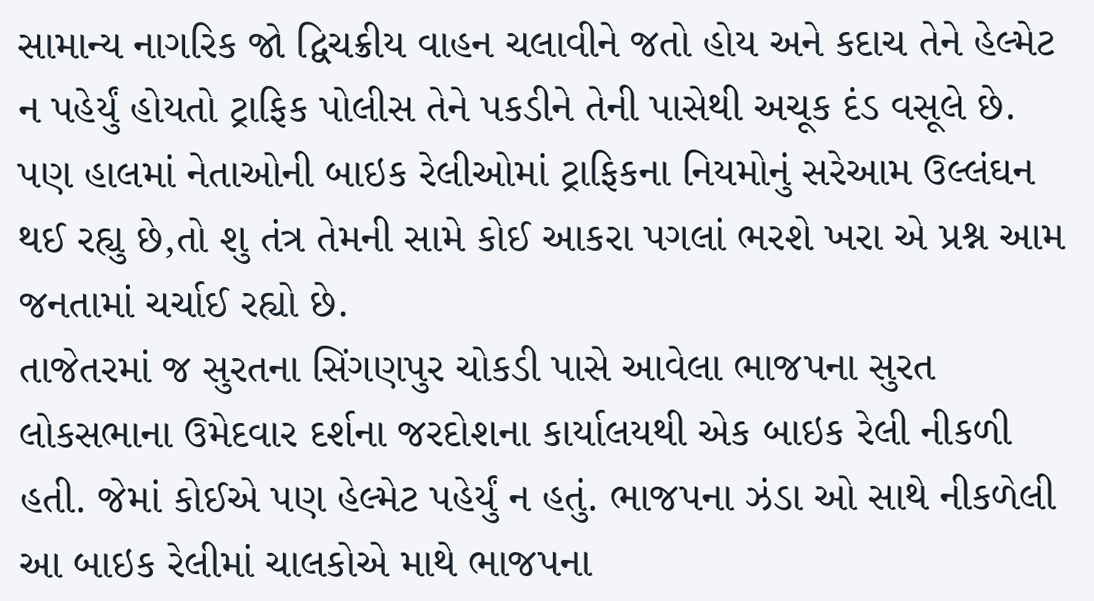સામાન્ય નાગરિક જો દ્વિચક્રીય વાહન ચલાવીને જતો હોય અને કદાચ તેને હેલ્મેટ ન પહેર્યું હોયતો ટ્રાફિક પોલીસ તેને પકડીને તેની પાસેથી અચૂક દંડ વસૂલે છે. પણ હાલમાં નેતાઓની બાઇક રેલીઓમાં ટ્રાફિકના નિયમોનું સરેઆમ ઉલ્લંઘન થઈ રહ્યુ છે,તો શુ તંત્ર તેમની સામે કોઈ આકરા પગલાં ભરશે ખરા એ પ્રશ્ન આમ જનતામાં ચર્ચાઈ રહ્યો છે.
તાજેતરમાં જ સુરતના સિંગણપુર ચોકડી પાસે આવેલા ભાજપના સુરત લોકસભાના ઉમેદવાર દર્શના જરદોશના કાર્યાલયથી એક બાઇક રેલી નીકળી હતી. જેમાં કોઈએ પણ હેલ્મેટ પહેર્યું ન હતું. ભાજપના ઝંડા ઓ સાથે નીકળેલી આ બાઇક રેલીમાં ચાલકોએ માથે ભાજપના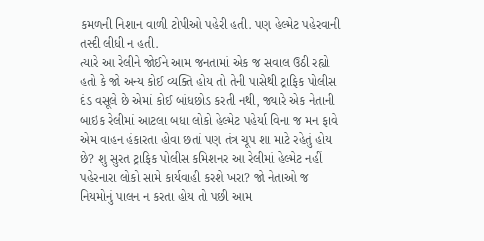કમળની નિશાન વાળી ટોપીઓ પહેરી હતી. પણ હેલ્મેટ પહેરવાની તસ્દી લીધી ન હતી.
ત્યારે આ રેલીને જોઈને આમ જનતામાં એક જ સવાલ ઉઠી રહ્યો હતો કે જો અન્ય કોઈ વ્યક્તિ હોય તો તેની પાસેથી ટ્રાફિક પોલીસ દંડ વસૂલે છે એમાં કોઈ બાંધછોડ કરતી નથી, જ્યારે એક નેતાની બાઇક રેલીમાં આટલા બધા લોકો હેલ્મેટ પહેર્યા વિના જ મન ફાવે એમ વાહન હંકારતા હોવા છતાં પણ તંત્ર ચૂપ શા માટે રહેતું હોય છે? શુ સુરત ટ્રાફિક પોલીસ કમિશનર આ રેલીમાં હેલ્મેટ નહીં પહેરનારા લોકો સામે કાર્યવાહી કરશે ખરા? જો નેતાઓ જ નિયમોનું પાલન ન કરતા હોય તો પછી આમ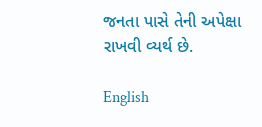જનતા પાસે તેની અપેક્ષા રાખવી વ્યર્થ છે.

English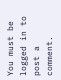You must be logged in to post a comment.